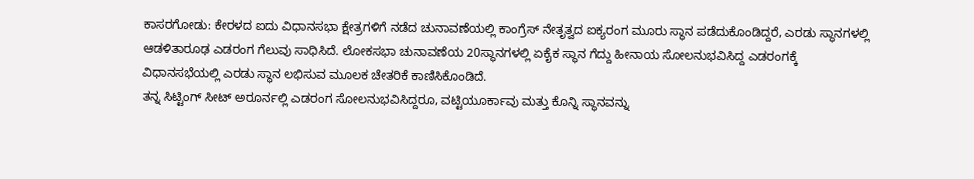ಕಾಸರಗೋಡು: ಕೇರಳದ ಐದು ವಿಧಾನಸಭಾ ಕ್ಷೇತ್ರಗಳಿಗೆ ನಡೆದ ಚುನಾವಣೆಯಲ್ಲಿ ಕಾಂಗ್ರೆಸ್ ನೇತೃತ್ವದ ಐಕ್ಯರಂಗ ಮೂರು ಸ್ಥಾನ ಪಡೆದುಕೊಂಡಿದ್ದರೆ, ಎರಡು ಸ್ಥಾನಗಳಲ್ಲಿ ಆಡಳಿತಾರೂಢ ಎಡರಂಗ ಗೆಲುವು ಸಾಧಿಸಿದೆ. ಲೋಕಸಭಾ ಚುನಾವಣೆಯ 20ಸ್ಥಾನಗಳಲ್ಲಿ ಏಕೈಕ ಸ್ಥಾನ ಗೆದ್ದು ಹೀನಾಯ ಸೋಲನುಭವಿಸಿದ್ದ ಎಡರಂಗಕ್ಕೆ ವಿಧಾನಸಭೆಯಲ್ಲಿ ಎರಡು ಸ್ಥಾನ ಲಭಿಸುವ ಮೂಲಕ ಚೇತರಿಕೆ ಕಾಣಿಸಿಕೊಂಡಿದೆ.
ತನ್ನ ಸಿಟ್ಟಿಂಗ್ ಸೀಟ್ ಅರೂರ್ನಲ್ಲಿ ಎಡರಂಗ ಸೋಲನುಭವಿಸಿದ್ದರೂ, ವಟ್ಟಿಯೂರ್ಕಾವು ಮತ್ತು ಕೊನ್ನಿ ಸ್ಥಾನವನ್ನು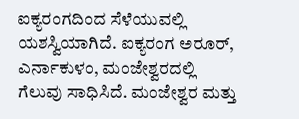ಐಕ್ಯರಂಗದಿಂದ ಸೆಳೆಯುವಲ್ಲಿ ಯಶಸ್ವಿಯಾಗಿದೆ. ಐಕ್ಯರಂಗ ಅರೂರ್, ಎರ್ನಾಕುಳಂ, ಮಂಜೇಶ್ವರದಲ್ಲಿ ಗೆಲುವು ಸಾಧಿಸಿದೆ. ಮಂಜೇಶ್ವರ ಮತ್ತು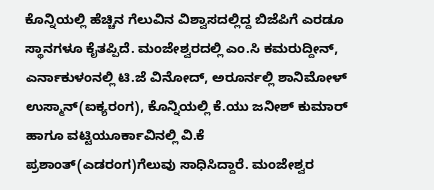ಕೊನ್ನಿಯಲ್ಲಿ ಹೆಚ್ಚಿನ ಗೆಲುವಿನ ವಿಶ್ವಾಸದಲ್ಲಿದ್ದ ಬಿಜೆಪಿಗೆ ಎರಡೂ ಸ್ಥಾನಗಳೂ ಕೈತಪ್ಪಿದೆ. ಮಂಜೇಶ್ವರದಲ್ಲಿ ಎಂ.ಸಿ ಕಮರುದ್ದೀನ್, ಎರ್ನಾಕುಳಂನಲ್ಲಿ ಟಿ.ಜೆ ವಿನೋದ್, ಅರೂರ್ನಲ್ಲಿ ಶಾನಿಮೋಳ್ ಉಸ್ಮಾನ್(ಐಕ್ಯರಂಗ), ಕೊನ್ನಿಯಲ್ಲಿ ಕೆ.ಯು ಜನೀಶ್ ಕುಮಾರ್ ಹಾಗೂ ವಟ್ಟಿಯೂರ್ಕಾವಿನಲ್ಲಿ ವಿ.ಕೆ ಪ್ರಶಾಂತ್(ಎಡರಂಗ)ಗೆಲುವು ಸಾಧಿಸಿದ್ದಾರೆ. ಮಂಜೇಶ್ವರ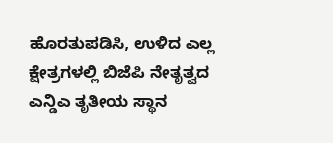ಹೊರತುಪಡಿಸಿ, ಉಳಿದ ಎಲ್ಲ ಕ್ಷೇತ್ರಗಳಲ್ಲಿ ಬಿಜೆಪಿ ನೇತೃತ್ವದ ಎನ್ಡಿಎ ತೃತೀಯ ಸ್ಥಾನ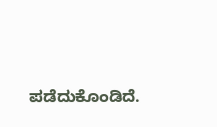ಪಡೆದುಕೊಂಡಿದೆ.